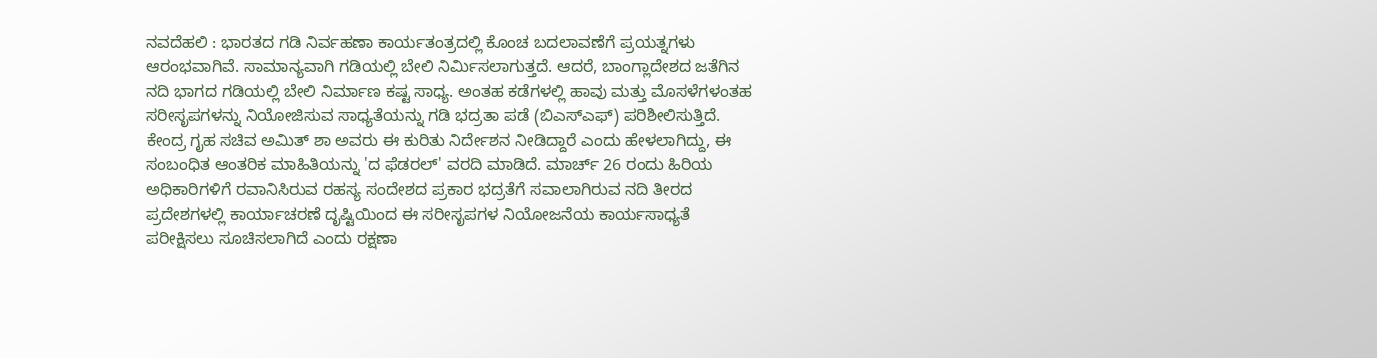ನವದೆಹಲಿ : ಭಾರತದ ಗಡಿ ನಿರ್ವಹಣಾ ಕಾರ್ಯತಂತ್ರದಲ್ಲಿ ಕೊಂಚ ಬದಲಾವಣೆಗೆ ಪ್ರಯತ್ನಗಳು ಆರಂಭವಾಗಿವೆ. ಸಾಮಾನ್ಯವಾಗಿ ಗಡಿಯಲ್ಲಿ ಬೇಲಿ ನಿರ್ಮಿಸಲಾಗುತ್ತದೆ. ಆದರೆ, ಬಾಂಗ್ಲಾದೇಶದ ಜತೆಗಿನ ನದಿ ಭಾಗದ ಗಡಿಯಲ್ಲಿ ಬೇಲಿ ನಿರ್ಮಾಣ ಕಷ್ಟ ಸಾಧ್ಯ. ಅಂತಹ ಕಡೆಗಳಲ್ಲಿ ಹಾವು ಮತ್ತು ಮೊಸಳೆಗಳಂತಹ ಸರೀಸೃಪಗಳನ್ನು ನಿಯೋಜಿಸುವ ಸಾಧ್ಯತೆಯನ್ನು ಗಡಿ ಭದ್ರತಾ ಪಡೆ (ಬಿಎಸ್ಎಫ್) ಪರಿಶೀಲಿಸುತ್ತಿದೆ. ಕೇಂದ್ರ ಗೃಹ ಸಚಿವ ಅಮಿತ್ ಶಾ ಅವರು ಈ ಕುರಿತು ನಿರ್ದೇಶನ ನೀಡಿದ್ದಾರೆ ಎಂದು ಹೇಳಲಾಗಿದ್ದು, ಈ ಸಂಬಂಧಿತ ಆಂತರಿಕ ಮಾಹಿತಿಯನ್ನು 'ದ ಫೆಡರಲ್' ವರದಿ ಮಾಡಿದೆ. ಮಾರ್ಚ್ 26 ರಂದು ಹಿರಿಯ ಅಧಿಕಾರಿಗಳಿಗೆ ರವಾನಿಸಿರುವ ರಹಸ್ಯ ಸಂದೇಶದ ಪ್ರಕಾರ ಭದ್ರತೆಗೆ ಸವಾಲಾಗಿರುವ ನದಿ ತೀರದ ಪ್ರದೇಶಗಳಲ್ಲಿ ಕಾರ್ಯಾಚರಣೆ ದೃಷ್ಟಿಯಿಂದ ಈ ಸರೀಸೃಪಗಳ ನಿಯೋಜನೆಯ ಕಾರ್ಯಸಾಧ್ಯತೆ ಪರೀಕ್ಷಿಸಲು ಸೂಚಿಸಲಾಗಿದೆ ಎಂದು ರಕ್ಷಣಾ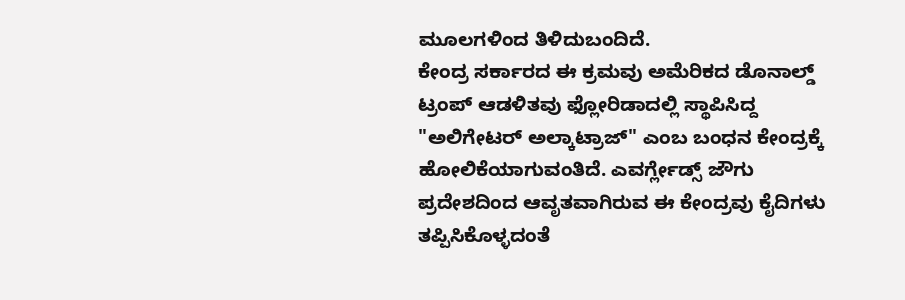ಮೂಲಗಳಿಂದ ತಿಳಿದುಬಂದಿದೆ.
ಕೇಂದ್ರ ಸರ್ಕಾರದ ಈ ಕ್ರಮವು ಅಮೆರಿಕದ ಡೊನಾಲ್ಡ್ ಟ್ರಂಪ್ ಆಡಳಿತವು ಫ್ಲೋರಿಡಾದಲ್ಲಿ ಸ್ಥಾಪಿಸಿದ್ದ "ಅಲಿಗೇಟರ್ ಅಲ್ಕಾಟ್ರಾಜ್" ಎಂಬ ಬಂಧನ ಕೇಂದ್ರಕ್ಕೆ ಹೋಲಿಕೆಯಾಗುವಂತಿದೆ. ಎವರ್ಗ್ಲೇಡ್ಸ್ ಜೌಗು ಪ್ರದೇಶದಿಂದ ಆವೃತವಾಗಿರುವ ಈ ಕೇಂದ್ರವು ಕೈದಿಗಳು ತಪ್ಪಿಸಿಕೊಳ್ಳದಂತೆ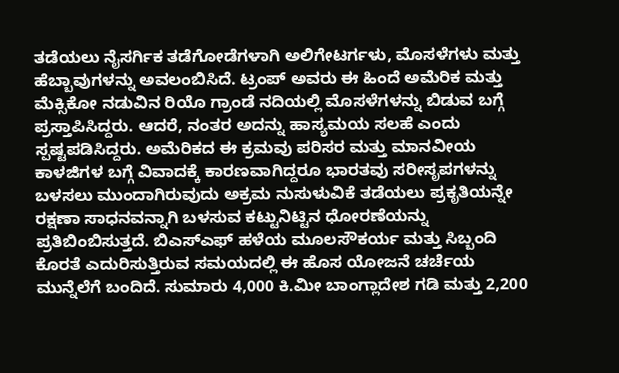ತಡೆಯಲು ನೈಸರ್ಗಿಕ ತಡೆಗೋಡೆಗಳಾಗಿ ಅಲಿಗೇಟರ್ಗಳು, ಮೊಸಳೆಗಳು ಮತ್ತು ಹೆಬ್ಬಾವುಗಳನ್ನು ಅವಲಂಬಿಸಿದೆ. ಟ್ರಂಪ್ ಅವರು ಈ ಹಿಂದೆ ಅಮೆರಿಕ ಮತ್ತು ಮೆಕ್ಸಿಕೋ ನಡುವಿನ ರಿಯೊ ಗ್ರಾಂಡೆ ನದಿಯಲ್ಲಿ ಮೊಸಳೆಗಳನ್ನು ಬಿಡುವ ಬಗ್ಗೆ ಪ್ರಸ್ತಾಪಿಸಿದ್ದರು. ಆದರೆ, ನಂತರ ಅದನ್ನು ಹಾಸ್ಯಮಯ ಸಲಹೆ ಎಂದು ಸ್ಪಷ್ಟಪಡಿಸಿದ್ದರು. ಅಮೆರಿಕದ ಈ ಕ್ರಮವು ಪರಿಸರ ಮತ್ತು ಮಾನವೀಯ ಕಾಳಜಿಗಳ ಬಗ್ಗೆ ವಿವಾದಕ್ಕೆ ಕಾರಣವಾಗಿದ್ದರೂ ಭಾರತವು ಸರೀಸೃಪಗಳನ್ನು ಬಳಸಲು ಮುಂದಾಗಿರುವುದು ಅಕ್ರಮ ನುಸುಳುವಿಕೆ ತಡೆಯಲು ಪ್ರಕೃತಿಯನ್ನೇ ರಕ್ಷಣಾ ಸಾಧನವನ್ನಾಗಿ ಬಳಸುವ ಕಟ್ಟುನಿಟ್ಟಿನ ಧೋರಣೆಯನ್ನು ಪ್ರತಿಬಿಂಬಿಸುತ್ತದೆ. ಬಿಎಸ್ಎಫ್ ಹಳೆಯ ಮೂಲಸೌಕರ್ಯ ಮತ್ತು ಸಿಬ್ಬಂದಿ ಕೊರತೆ ಎದುರಿಸುತ್ತಿರುವ ಸಮಯದಲ್ಲಿ ಈ ಹೊಸ ಯೋಜನೆ ಚರ್ಚೆಯ ಮುನ್ನೆಲೆಗೆ ಬಂದಿದೆ. ಸುಮಾರು 4,000 ಕಿ.ಮೀ ಬಾಂಗ್ಲಾದೇಶ ಗಡಿ ಮತ್ತು 2,200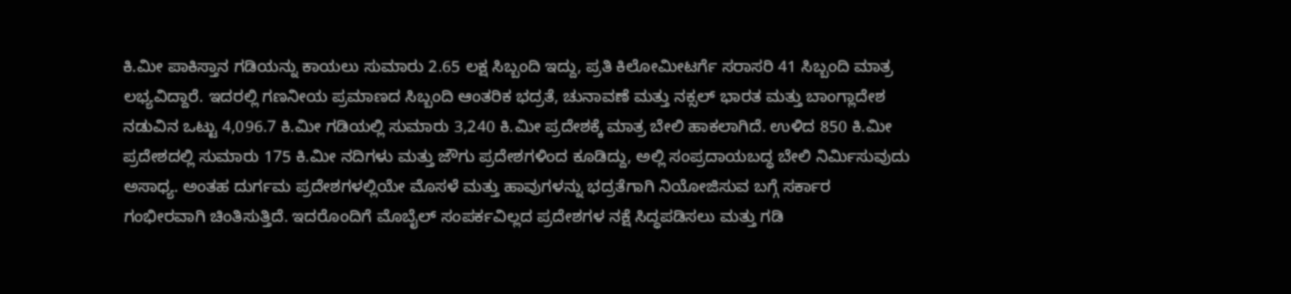ಕಿ.ಮೀ ಪಾಕಿಸ್ತಾನ ಗಡಿಯನ್ನು ಕಾಯಲು ಸುಮಾರು 2.65 ಲಕ್ಷ ಸಿಬ್ಬಂದಿ ಇದ್ದು, ಪ್ರತಿ ಕಿಲೋಮೀಟರ್ಗೆ ಸರಾಸರಿ 41 ಸಿಬ್ಬಂದಿ ಮಾತ್ರ ಲಭ್ಯವಿದ್ದಾರೆ. ಇದರಲ್ಲಿ ಗಣನೀಯ ಪ್ರಮಾಣದ ಸಿಬ್ಬಂದಿ ಆಂತರಿಕ ಭದ್ರತೆ, ಚುನಾವಣೆ ಮತ್ತು ನಕ್ಸಲ್ ಭಾರತ ಮತ್ತು ಬಾಂಗ್ಲಾದೇಶ ನಡುವಿನ ಒಟ್ಟು 4,096.7 ಕಿ.ಮೀ ಗಡಿಯಲ್ಲಿ ಸುಮಾರು 3,240 ಕಿ.ಮೀ ಪ್ರದೇಶಕ್ಕೆ ಮಾತ್ರ ಬೇಲಿ ಹಾಕಲಾಗಿದೆ. ಉಳಿದ 850 ಕಿ.ಮೀ ಪ್ರದೇಶದಲ್ಲಿ ಸುಮಾರು 175 ಕಿ.ಮೀ ನದಿಗಳು ಮತ್ತು ಜೌಗು ಪ್ರದೇಶಗಳಿಂದ ಕೂಡಿದ್ದು, ಅಲ್ಲಿ ಸಂಪ್ರದಾಯಬದ್ಧ ಬೇಲಿ ನಿರ್ಮಿಸುವುದು ಅಸಾಧ್ಯ. ಅಂತಹ ದುರ್ಗಮ ಪ್ರದೇಶಗಳಲ್ಲಿಯೇ ಮೊಸಳೆ ಮತ್ತು ಹಾವುಗಳನ್ನು ಭದ್ರತೆಗಾಗಿ ನಿಯೋಜಿಸುವ ಬಗ್ಗೆ ಸರ್ಕಾರ ಗಂಭೀರವಾಗಿ ಚಿಂತಿಸುತ್ತಿದೆ. ಇದರೊಂದಿಗೆ ಮೊಬೈಲ್ ಸಂಪರ್ಕವಿಲ್ಲದ ಪ್ರದೇಶಗಳ ನಕ್ಷೆ ಸಿದ್ಧಪಡಿಸಲು ಮತ್ತು ಗಡಿ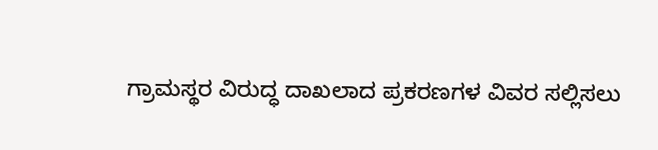ಗ್ರಾಮಸ್ಥರ ವಿರುದ್ಧ ದಾಖಲಾದ ಪ್ರಕರಣಗಳ ವಿವರ ಸಲ್ಲಿಸಲು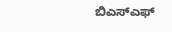ಬಿಎಸ್ಎಫ್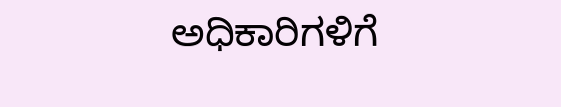ಅಧಿಕಾರಿಗಳಿಗೆ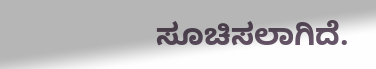ಸೂಚಿಸಲಾಗಿದೆ.